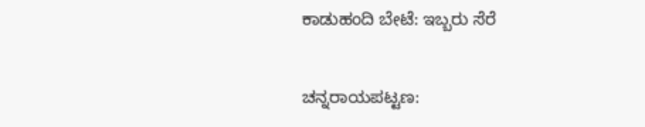ಕಾಡುಹಂದಿ ಬೇಟೆ: ಇಬ್ಬರು ಸೆರೆ

ಚನ್ನರಾಯಪಟ್ಟಣ: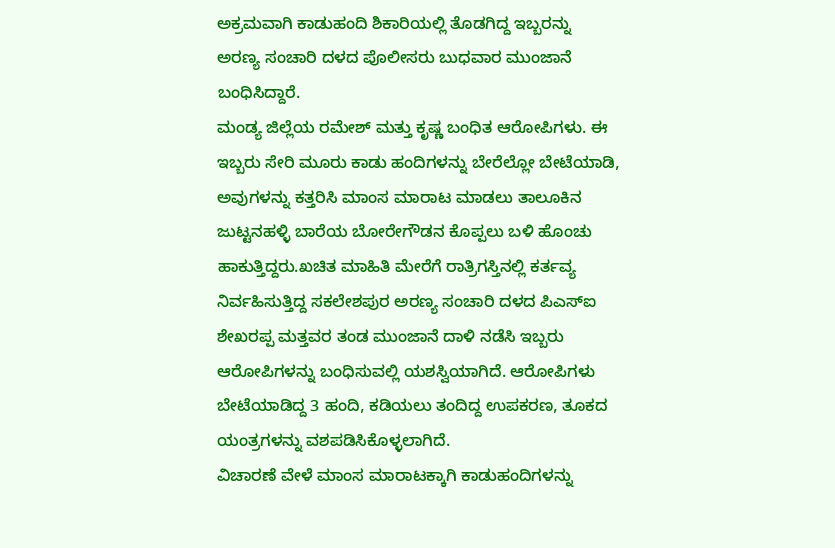ಅಕ್ರಮವಾಗಿ ಕಾಡುಹಂದಿ ಶಿಕಾರಿಯಲ್ಲಿ ತೊಡಗಿದ್ದ ಇಬ್ಬರನ್ನು
ಅರಣ್ಯ ಸಂಚಾರಿ ದಳದ ಪೊಲೀಸರು ಬುಧವಾರ ಮುಂಜಾನೆ ಬಂಧಿಸಿದ್ದಾರೆ.
ಮಂಡ್ಯ ಜಿಲ್ಲೆಯ ರಮೇಶ್ ಮತ್ತು ಕೃಷ್ಣ ಬಂಧಿತ ಆರೋಪಿಗಳು. ಈ ಇಬ್ಬರು ಸೇರಿ ಮೂರು ಕಾಡು ಹಂದಿಗಳನ್ನು ಬೇರೆಲ್ಲೋ ಬೇಟೆಯಾಡಿ, ಅವುಗಳನ್ನು ಕತ್ತರಿಸಿ ಮಾಂಸ ಮಾರಾಟ ಮಾಡಲು ತಾಲೂಕಿನ ಜುಟ್ಟನಹಳ್ಳಿ ಬಾರೆಯ ಬೋರೇಗೌಡನ ಕೊಪ್ಪಲು ಬಳಿ ಹೊಂಚು ಹಾಕುತ್ತಿದ್ದರು.ಖಚಿತ ಮಾಹಿತಿ ಮೇರೆಗೆ ರಾತ್ರಿಗಸ್ತಿನಲ್ಲಿ ಕರ್ತವ್ಯ ನಿರ್ವಹಿಸುತ್ತಿದ್ದ ಸಕಲೇಶಪುರ ಅರಣ್ಯ ಸಂಚಾರಿ ದಳದ ಪಿಎಸ್‌ಐ ಶೇಖರಪ್ಪ ಮತ್ತವರ ತಂಡ ಮುಂಜಾನೆ ದಾಳಿ ನಡೆಸಿ ಇಬ್ಬರು ಆರೋಪಿಗಳನ್ನು ಬಂಧಿಸುವಲ್ಲಿ ಯಶಸ್ವಿಯಾಗಿದೆ. ಆರೋಪಿಗಳು ಬೇಟೆಯಾಡಿದ್ದ 3 ಹಂದಿ, ಕಡಿಯಲು ತಂದಿದ್ದ ಉಪಕರಣ, ತೂಕದ ಯಂತ್ರಗಳನ್ನು ವಶಪಡಿಸಿಕೊಳ್ಳಲಾಗಿದೆ.
ವಿಚಾರಣೆ ವೇಳೆ ಮಾಂಸ ಮಾರಾಟಕ್ಕಾಗಿ ಕಾಡುಹಂದಿಗಳನ್ನು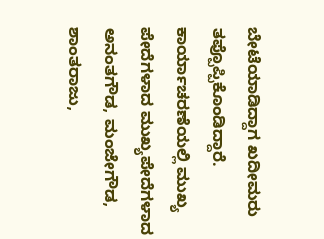ಬೇಟೆಯಾಡಿದ್ದಾಗ ಖದೀಮರು ತಪ್ಪೊಪ್ಪಿಕೊಂಡಿದ್ದಾರೆ. ಕಾರ್ಯಾಚರಣೆಯಲ್ಲಿ ಮುಖ್ಯ ಪೇದೆಗಳಾದ ಮುಖ್ಯಪೇದೆಗಳಾದ ಅನಂತಗೌಡ, ಮಂಜೇಗೌಡ, ಶಾಂತರಾಜು,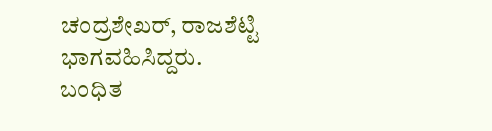ಚಂದ್ರಶೇಖರ್, ರಾಜಶೆಟ್ಟಿ ಭಾಗವಹಿಸಿದ್ದರು.
ಬಂಧಿತ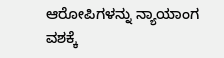ಆರೋಪಿಗಳನ್ನು ನ್ಯಾಯಾಂಗ ವಶಕ್ಕೆ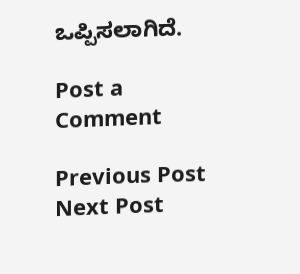ಒಪ್ಪಿಸಲಾಗಿದೆ.

Post a Comment

Previous Post Next Post